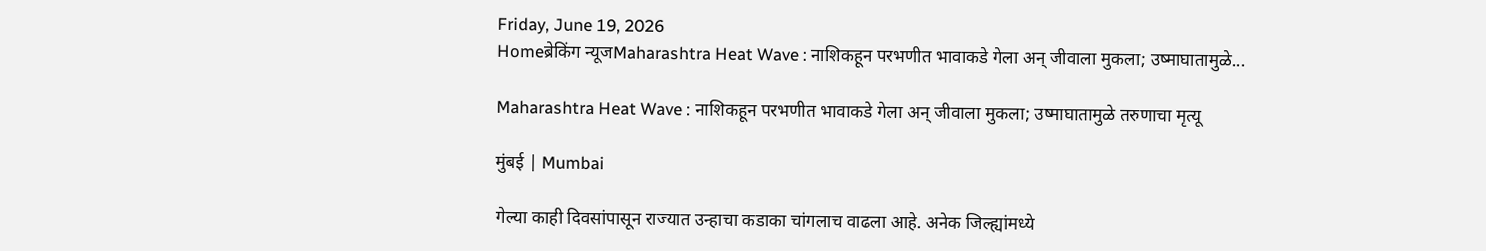Friday, June 19, 2026
Homeब्रेकिंग न्यूजMaharashtra Heat Wave : नाशिकहून परभणीत भावाकडे गेला अन् जीवाला मुकला; उष्माघातामुळे...

Maharashtra Heat Wave : नाशिकहून परभणीत भावाकडे गेला अन् जीवाला मुकला; उष्माघातामुळे तरुणाचा मृत्यू

मुंबई | Mumbai

गेल्या काही दिवसांपासून राज्यात उन्हाचा कडाका चांगलाच वाढला आहे. अनेक जिल्ह्यांमध्ये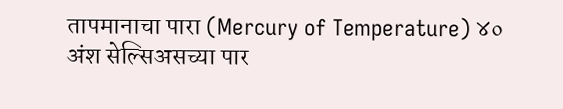तापमानाचा पारा (Mercury of Temperature) ४० अंश सेल्सिअसच्या पार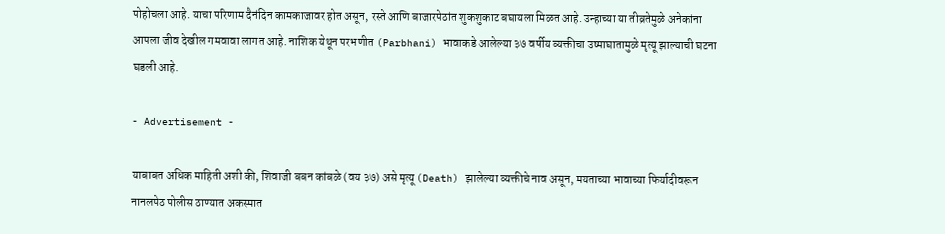पोहोचला आहे. याचा परिणाम दैनंदिन कामकाजावर होत असून, रस्ते आणि बाजारपेठांत शुकशुकाट बघायला मिळत आहे. उन्हाच्या या तीव्रतेमुळे अनेकांना आपला जीव देखील गमवावा लागत आहे. नाशिक येथून परभणीत (Parbhani) भावाकडे आलेल्या ३७ वर्षीय व्यक्तीचा उष्माघातामुळे मृत्यू झाल्याची घटना घडली आहे.

- Advertisement -

याबाबत अधिक माहिती अशी की, शिवाजी बबन कांबळे (वय ३७) असे मृत्यू (Death) झालेल्या व्यक्तीचे नाव असून, मयताच्या भावाच्या फिर्यादीवरून नानलपेठ पोलीस ठाण्यात अकस्मात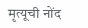मृत्यूची नोंद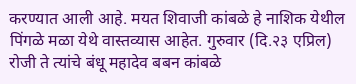करण्यात आली आहे. मयत शिवाजी कांबळे हे नाशिक येथील पिंगळे मळा येथे वास्तव्यास आहेत. गुरुवार (दि.२३ एप्रिल) रोजी ते त्यांचे बंधू महादेव बबन कांबळे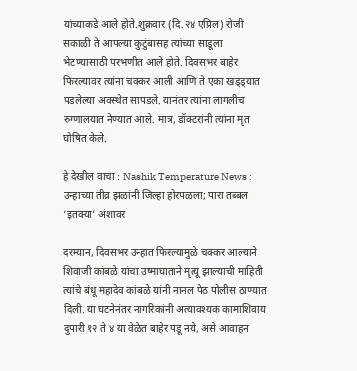यांच्याकडे आले होते.शुक्रवार (दि.२४ एप्रिल) रोजी सकाळी ते आपल्या कुटुंबासह त्यांच्या साडूला भेटण्यासाठी परभणीत आले होते. दिवसभर बाहेर फिरल्यावर त्यांना चक्कर आली आणि ते एका खड्ड्यात पडलेल्या अवस्थेत सापडले. यानंतर त्यांना लागलीच रुग्णालयात नेण्यात आले. मात्र, डॉक्टरांनी त्यांना मृत घोषित केले.

हे देखील वाचा : Nashik Temperature News : उन्हाच्या तीव्र झळांनी जिल्हा होरपळला; पारा तब्बल ‘इतक्या’ अंशावर

दरम्यान, दिवसभर उन्हात फिरल्यामुळे चक्कर आल्याने शिवाजी कांबळे यांचा उष्माघाताने मृत्यू झाल्याची माहिती त्यांचे बंधू महादेव कांबळे यांनी नानल पेठ पोलीस ठाण्यात दिली. या घटनेनंतर नागरिकांनी अत्यावश्यक कामाशिवाय दुपारी १२ ते ४ या वेळेत बाहेर पडू नये, असे आवाहन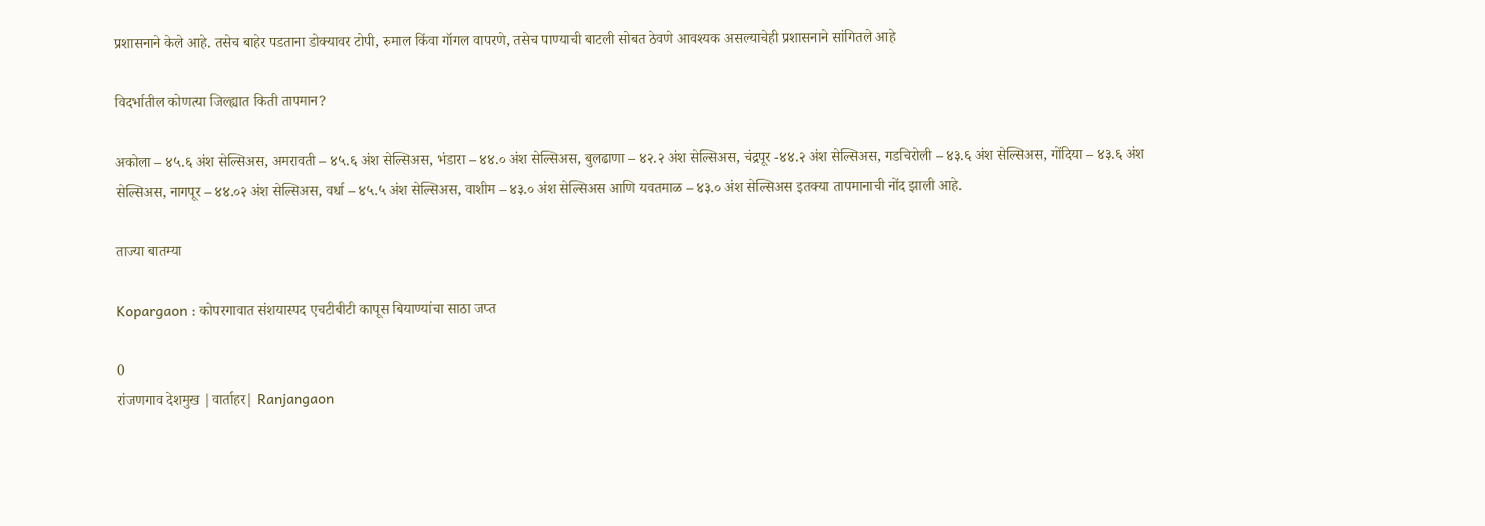प्रशासनाने केले आहे. तसेच बाहेर पडताना डोक्यावर टोपी, रुमाल किंवा गॉगल वापरणे, तसेच पाण्याची बाटली सोबत ठेवणे आवश्यक असल्याचेही प्रशासनाने सांगितले आहे

विदर्भातील कोणत्या जिल्ह्यात किती तापमान?

अकोला – ४५.६ अंश सेल्सिअस, अमरावती – ४५.६ अंश सेल्सिअस, भंडारा – ४४.० अंश सेल्सिअस, बुलढाणा – ४२.२ अंश सेल्सिअस, चंद्रपूर -४४.२ अंश सेल्सिअस, गडचिरोली – ४३.६ अंश सेल्सिअस, गोंदिया – ४३.६ अंश सेल्सिअस, नागपूर – ४४.०२ अंश सेल्सिअस, वर्धा – ४५.५ अंश सेल्सिअस, वाशीम – ४३.० अंश सेल्सिअस आणि यवतमाळ – ४३.० अंश सेल्सिअस इतक्या तापमानाची नोंद झाली आहे.

ताज्या बातम्या

Kopargaon : कोपरगावात संशयास्पद एचटीबीटी कापूस बियाण्यांचा साठा जप्त

0
रांजणगाव देशमुख |वार्ताहर| Ranjangaon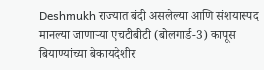Deshmukh राज्यात बंदी असलेल्या आणि संशयास्पद मानल्या जाणार्‍या एचटीबीटी (बोलगार्ड-3) कापूस बियाण्यांच्या बेकायदेशीर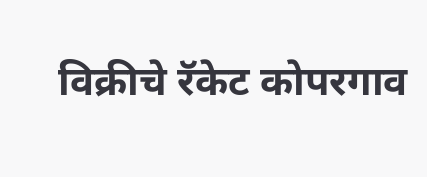विक्रीचे रॅकेट कोपरगाव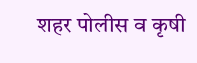शहर पोलीस व कृषी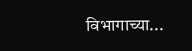विभागाच्या...